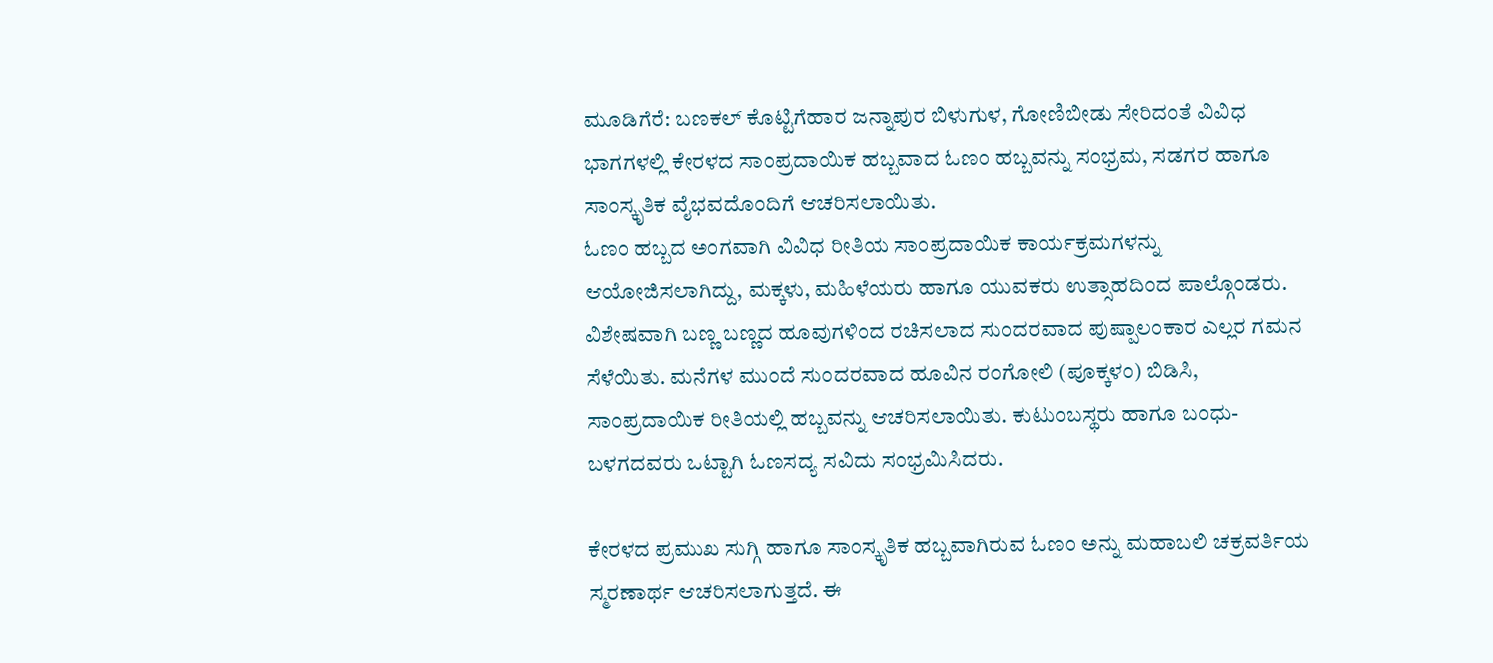ಮೂಡಿಗೆರೆ: ಬಣಕಲ್ ಕೊಟ್ಟಿಗೆಹಾರ ಜನ್ನಾಪುರ ಬಿಳುಗುಳ, ಗೋಣಿಬೀಡು ಸೇರಿದಂತೆ ವಿವಿಧ ಭಾಗಗಳಲ್ಲಿ ಕೇರಳದ ಸಾಂಪ್ರದಾಯಿಕ ಹಬ್ಬವಾದ ಓಣಂ ಹಬ್ಬವನ್ನು ಸಂಭ್ರಮ, ಸಡಗರ ಹಾಗೂ ಸಾಂಸ್ಕೃತಿಕ ವೈಭವದೊಂದಿಗೆ ಆಚರಿಸಲಾಯಿತು.
ಓಣಂ ಹಬ್ಬದ ಅಂಗವಾಗಿ ವಿವಿಧ ರೀತಿಯ ಸಾಂಪ್ರದಾಯಿಕ ಕಾರ್ಯಕ್ರಮಗಳನ್ನು ಆಯೋಜಿಸಲಾಗಿದ್ದು, ಮಕ್ಕಳು, ಮಹಿಳೆಯರು ಹಾಗೂ ಯುವಕರು ಉತ್ಸಾಹದಿಂದ ಪಾಲ್ಗೊಂಡರು. ವಿಶೇಷವಾಗಿ ಬಣ್ಣ ಬಣ್ಣದ ಹೂವುಗಳಿಂದ ರಚಿಸಲಾದ ಸುಂದರವಾದ ಪುಷ್ಪಾಲಂಕಾರ ಎಲ್ಲರ ಗಮನ ಸೆಳೆಯಿತು. ಮನೆಗಳ ಮುಂದೆ ಸುಂದರವಾದ ಹೂವಿನ ರಂಗೋಲಿ (ಪೂಕ್ಕಳಂ) ಬಿಡಿಸಿ, ಸಾಂಪ್ರದಾಯಿಕ ರೀತಿಯಲ್ಲಿ ಹಬ್ಬವನ್ನು ಆಚರಿಸಲಾಯಿತು. ಕುಟುಂಬಸ್ಥರು ಹಾಗೂ ಬಂಧು-ಬಳಗದವರು ಒಟ್ಟಾಗಿ ಓಣಸದ್ಯ ಸವಿದು ಸಂಭ್ರಮಿಸಿದರು.

ಕೇರಳದ ಪ್ರಮುಖ ಸುಗ್ಗಿ ಹಾಗೂ ಸಾಂಸ್ಕೃತಿಕ ಹಬ್ಬವಾಗಿರುವ ಓಣಂ ಅನ್ನು ಮಹಾಬಲಿ ಚಕ್ರವರ್ತಿಯ ಸ್ಮರಣಾರ್ಥ ಆಚರಿಸಲಾಗುತ್ತದೆ. ಈ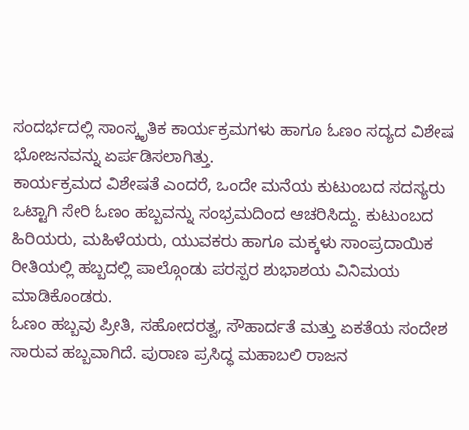ಸಂದರ್ಭದಲ್ಲಿ ಸಾಂಸ್ಕೃತಿಕ ಕಾರ್ಯಕ್ರಮಗಳು ಹಾಗೂ ಓಣಂ ಸದ್ಯದ ವಿಶೇಷ ಭೋಜನವನ್ನು ಏರ್ಪಡಿಸಲಾಗಿತ್ತು.
ಕಾರ್ಯಕ್ರಮದ ವಿಶೇಷತೆ ಎಂದರೆ, ಒಂದೇ ಮನೆಯ ಕುಟುಂಬದ ಸದಸ್ಯರು ಒಟ್ಟಾಗಿ ಸೇರಿ ಓಣಂ ಹಬ್ಬವನ್ನು ಸಂಭ್ರಮದಿಂದ ಆಚರಿಸಿದ್ದು. ಕುಟುಂಬದ ಹಿರಿಯರು, ಮಹಿಳೆಯರು, ಯುವಕರು ಹಾಗೂ ಮಕ್ಕಳು ಸಾಂಪ್ರದಾಯಿಕ ರೀತಿಯಲ್ಲಿ ಹಬ್ಬದಲ್ಲಿ ಪಾಲ್ಗೊಂಡು ಪರಸ್ಪರ ಶುಭಾಶಯ ವಿನಿಮಯ ಮಾಡಿಕೊಂಡರು.
ಓಣಂ ಹಬ್ಬವು ಪ್ರೀತಿ, ಸಹೋದರತ್ವ, ಸೌಹಾರ್ದತೆ ಮತ್ತು ಏಕತೆಯ ಸಂದೇಶ ಸಾರುವ ಹಬ್ಬವಾಗಿದೆ. ಪುರಾಣ ಪ್ರಸಿದ್ಧ ಮಹಾಬಲಿ ರಾಜನ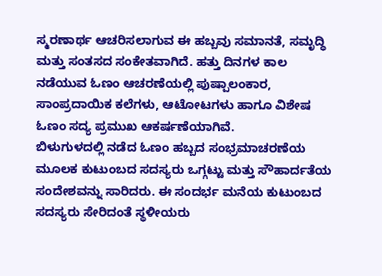ಸ್ಮರಣಾರ್ಥ ಆಚರಿಸಲಾಗುವ ಈ ಹಬ್ಬವು ಸಮಾನತೆ, ಸಮೃದ್ಧಿ ಮತ್ತು ಸಂತಸದ ಸಂಕೇತವಾಗಿದೆ. ಹತ್ತು ದಿನಗಳ ಕಾಲ ನಡೆಯುವ ಓಣಂ ಆಚರಣೆಯಲ್ಲಿ ಪುಷ್ಪಾಲಂಕಾರ, ಸಾಂಪ್ರದಾಯಿಕ ಕಲೆಗಳು, ಆಟೋಟಗಳು ಹಾಗೂ ವಿಶೇಷ ಓಣಂ ಸದ್ಯ ಪ್ರಮುಖ ಆಕರ್ಷಣೆಯಾಗಿವೆ.
ಬಿಳುಗುಳದಲ್ಲಿ ನಡೆದ ಓಣಂ ಹಬ್ಬದ ಸಂಭ್ರಮಾಚರಣೆಯ ಮೂಲಕ ಕುಟುಂಬದ ಸದಸ್ಯರು ಒಗ್ಗಟ್ಟು ಮತ್ತು ಸೌಹಾರ್ದತೆಯ ಸಂದೇಶವನ್ನು ಸಾರಿದರು. ಈ ಸಂದರ್ಭ ಮನೆಯ ಕುಟುಂಬದ ಸದಸ್ಯರು ಸೇರಿದಂತೆ ಸ್ಥಳೀಯರು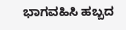ಭಾಗವಹಿಸಿ ಹಬ್ಬದ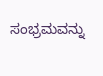ಸಂಭ್ರಮವನ್ನು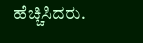ಹೆಚ್ಚಿಸಿದರು.